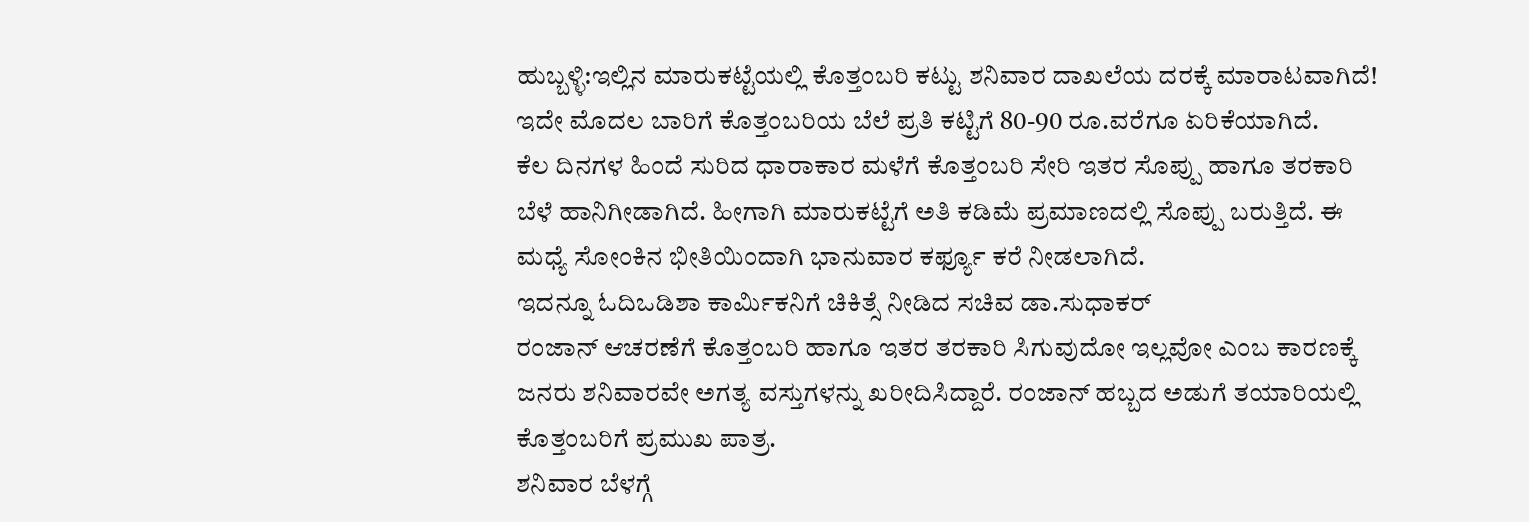ಹುಬ್ಬಳ್ಳಿ:ಇಲ್ಲಿನ ಮಾರುಕಟ್ಟೆಯಲ್ಲಿ ಕೊತ್ತಂಬರಿ ಕಟ್ಟು ಶನಿವಾರ ದಾಖಲೆಯ ದರಕ್ಕೆ ಮಾರಾಟವಾಗಿದೆ! ಇದೇ ಮೊದಲ ಬಾರಿಗೆ ಕೊತ್ತಂಬರಿಯ ಬೆಲೆ ಪ್ರತಿ ಕಟ್ಟಿಗೆ 80-90 ರೂ.ವರೆಗೂ ಏರಿಕೆಯಾಗಿದೆ.
ಕೆಲ ದಿನಗಳ ಹಿಂದೆ ಸುರಿದ ಧಾರಾಕಾರ ಮಳೆಗೆ ಕೊತ್ತಂಬರಿ ಸೇರಿ ಇತರ ಸೊಪ್ಪು ಹಾಗೂ ತರಕಾರಿ ಬೆಳೆ ಹಾನಿಗೀಡಾಗಿದೆ. ಹೀಗಾಗಿ ಮಾರುಕಟ್ಟೆಗೆ ಅತಿ ಕಡಿಮೆ ಪ್ರಮಾಣದಲ್ಲಿ ಸೊಪ್ಪು ಬರುತ್ತಿದೆ. ಈ ಮಧ್ಯೆ ಸೋಂಕಿನ ಭೀತಿಯಿಂದಾಗಿ ಭಾನುವಾರ ಕರ್ಫ್ಯೂ ಕರೆ ನೀಡಲಾಗಿದೆ.
ಇದನ್ನೂ ಓದಿಒಡಿಶಾ ಕಾರ್ಮಿಕನಿಗೆ ಚಿಕಿತ್ಸೆ ನೀಡಿದ ಸಚಿವ ಡಾ.ಸುಧಾಕರ್
ರಂಜಾನ್ ಆಚರಣೆಗೆ ಕೊತ್ತಂಬರಿ ಹಾಗೂ ಇತರ ತರಕಾರಿ ಸಿಗುವುದೋ ಇಲ್ಲವೋ ಎಂಬ ಕಾರಣಕ್ಕೆ ಜನರು ಶನಿವಾರವೇ ಅಗತ್ಯ ವಸ್ತುಗಳನ್ನು ಖರೀದಿಸಿದ್ದಾರೆ. ರಂಜಾನ್ ಹಬ್ಬದ ಅಡುಗೆ ತಯಾರಿಯಲ್ಲಿ ಕೊತ್ತಂಬರಿಗೆ ಪ್ರಮುಖ ಪಾತ್ರ.
ಶನಿವಾರ ಬೆಳಗ್ಗೆ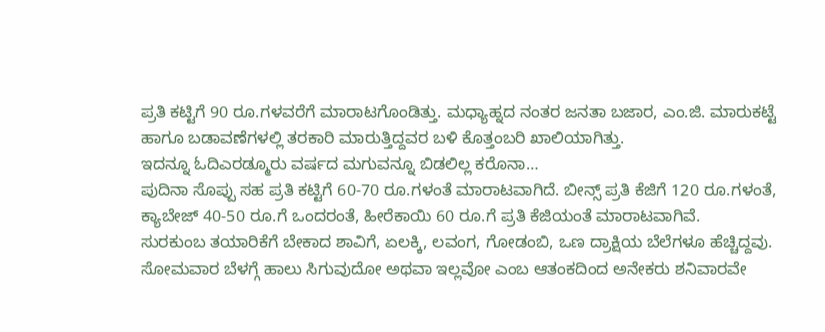ಪ್ರತಿ ಕಟ್ಟಿಗೆ 90 ರೂ.ಗಳವರೆಗೆ ಮಾರಾಟಗೊಂಡಿತ್ತು. ಮಧ್ಯಾಹ್ನದ ನಂತರ ಜನತಾ ಬಜಾರ, ಎಂ.ಜಿ. ಮಾರುಕಟ್ಟೆ ಹಾಗೂ ಬಡಾವಣೆಗಳಲ್ಲಿ ತರಕಾರಿ ಮಾರುತ್ತಿದ್ದವರ ಬಳಿ ಕೊತ್ತಂಬರಿ ಖಾಲಿಯಾಗಿತ್ತು.
ಇದನ್ನೂ ಓದಿಎರಡ್ಮೂರು ವರ್ಷದ ಮಗುವನ್ನೂ ಬಿಡಲಿಲ್ಲ ಕರೊನಾ…
ಪುದಿನಾ ಸೊಪ್ಪು ಸಹ ಪ್ರತಿ ಕಟ್ಟಿಗೆ 60-70 ರೂ.ಗಳಂತೆ ಮಾರಾಟವಾಗಿದೆ. ಬೀನ್ಸ್ ಪ್ರತಿ ಕೆಜಿಗೆ 120 ರೂ.ಗಳಂತೆ, ಕ್ಯಾಬೇಜ್ 40-50 ರೂ.ಗೆ ಒಂದರಂತೆ, ಹೀರೆಕಾಯಿ 60 ರೂ.ಗೆ ಪ್ರತಿ ಕೆಜಿಯಂತೆ ಮಾರಾಟವಾಗಿವೆ.
ಸುರಕುಂಬ ತಯಾರಿಕೆಗೆ ಬೇಕಾದ ಶಾವಿಗೆ, ಏಲಕ್ಕಿ, ಲವಂಗ, ಗೋಡಂಬಿ, ಒಣ ದ್ರಾಕ್ಷಿಯ ಬೆಲೆಗಳೂ ಹೆಚ್ಚಿದ್ದವು. ಸೋಮವಾರ ಬೆಳಗ್ಗೆ ಹಾಲು ಸಿಗುವುದೋ ಅಥವಾ ಇಲ್ಲವೋ ಎಂಬ ಆತಂಕದಿಂದ ಅನೇಕರು ಶನಿವಾರವೇ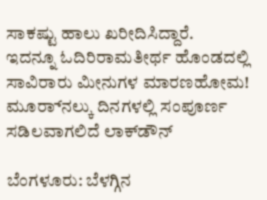ಸಾಕಷ್ಟು ಹಾಲು ಖರೀದಿಸಿದ್ದಾರೆ.
ಇದನ್ನೂ ಓದಿರಿರಾಮತೀರ್ಥ ಹೊಂಡದಲ್ಲಿ ಸಾವಿರಾರು ಮೀನುಗಳ ಮಾರಣಹೋಮ!
ಮೂರ‌್ನಾಲ್ಕು ದಿನಗಳಲ್ಲಿ ಸಂಪೂರ್ಣ ಸಡಿಲವಾಗಲಿದೆ ಲಾಕ್‌ಡೌನ್

ಬೆಂಗಳೂರು: ಬೆಳಗ್ಗಿನ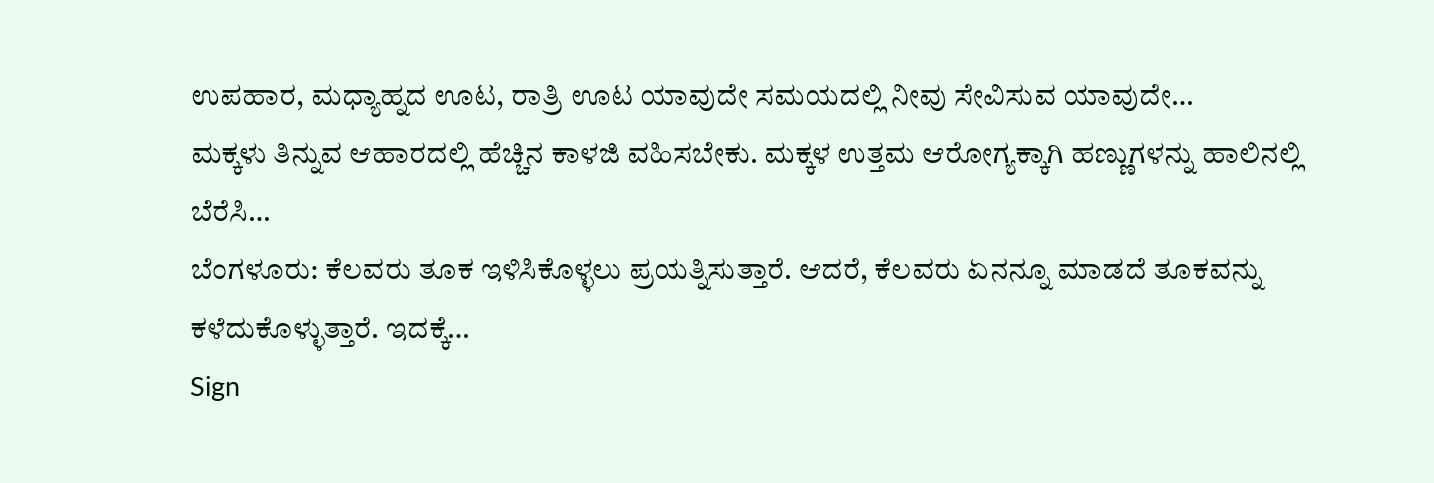ಉಪಹಾರ, ಮಧ್ಯಾಹ್ನದ ಊಟ, ರಾತ್ರಿ ಊಟ ಯಾವುದೇ ಸಮಯದಲ್ಲಿ ನೀವು ಸೇವಿಸುವ ಯಾವುದೇ…
ಮಕ್ಕಳು ತಿನ್ನುವ ಆಹಾರದಲ್ಲಿ ಹೆಚ್ಚಿನ ಕಾಳಜಿ ವಹಿಸಬೇಕು. ಮಕ್ಕಳ ಉತ್ತಮ ಆರೋಗ್ಯಕ್ಕಾಗಿ ಹಣ್ಣುಗಳನ್ನು ಹಾಲಿನಲ್ಲಿ ಬೆರೆಸಿ…
ಬೆಂಗಳೂರು: ಕೆಲವರು ತೂಕ ಇಳಿಸಿಕೊಳ್ಳಲು ಪ್ರಯತ್ನಿಸುತ್ತಾರೆ. ಆದರೆ, ಕೆಲವರು ಏನನ್ನೂ ಮಾಡದೆ ತೂಕವನ್ನು ಕಳೆದುಕೊಳ್ಳುತ್ತಾರೆ. ಇದಕ್ಕೆ…
Sign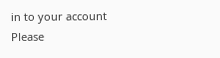in to your account
Please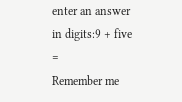enter an answer in digits:9 + five =
Remember me